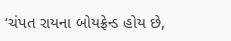‘ચંપત રાયના બોયફ્રેન્ડ હોય છે,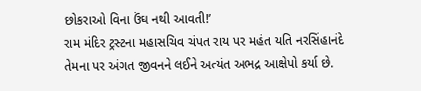છોકરાઓ વિના ઉંઘ નથી આવતી!’
રામ મંદિર ટ્રસ્ટના મહાસચિવ ચંપત રાય પર મહંત યતિ નરસિંહાનંદે તેમના પર અંગત જીવનને લઈને અત્યંત અભદ્ર આક્ષેપો કર્યા છે.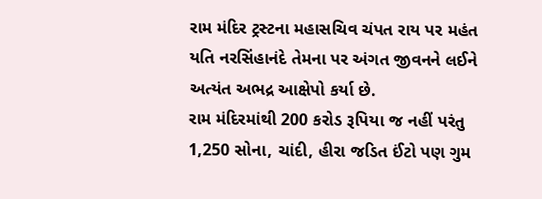રામ મંદિર ટ્રસ્ટના મહાસચિવ ચંપત રાય પર મહંત યતિ નરસિંહાનંદે તેમના પર અંગત જીવનને લઈને અત્યંત અભદ્ર આક્ષેપો કર્યા છે.
રામ મંદિરમાંથી 200 કરોડ રૂપિયા જ નહીં પરંતુ 1,250 સોના, ચાંદી, હીરા જડિત ઈંટો પણ ગુમ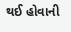થઈ હોવાની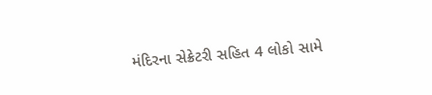મંદિરના સેક્રેટરી સહિત 4 લોકો સામે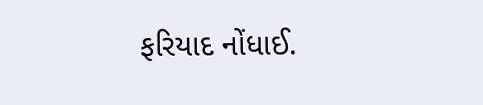ફરિયાદ નોંધાઈ.